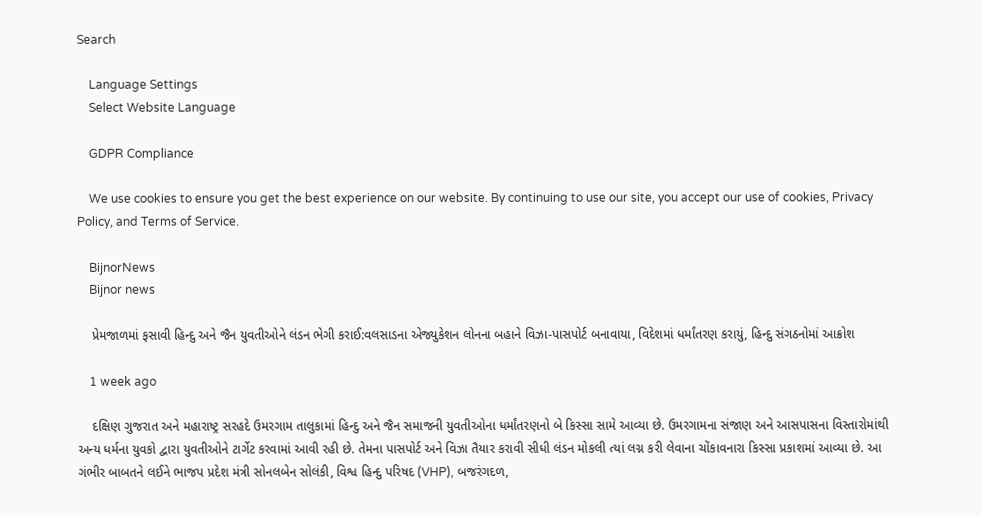Search

    Language Settings
    Select Website Language

    GDPR Compliance

    We use cookies to ensure you get the best experience on our website. By continuing to use our site, you accept our use of cookies, Privacy Policy, and Terms of Service.

    BijnorNews
    Bijnor news

    પ્રેમજાળમાં ફસાવી હિન્દુ અને જૈન યુવતીઓને લંડન ભેગી કરાઈ:વલસાડના એજ્યુકેશન લોનના બહાને વિઝા-પાસપોર્ટ બનાવાયા, વિદેશમાં ધર્માંતરણ કરાયું, હિન્દુ સંગઠનોમાં આક્રોશ

    1 week ago

    દક્ષિણ ગુજરાત અને મહારાષ્ટ્ર સરહદે ઉમરગામ તાલુકામાં હિન્દુ અને જૈન સમાજની યુવતીઓના ધર્માંતરણનો બે કિસ્સા સામે આવ્યા છે. ઉમરગામના સંજાણ અને આસપાસના વિસ્તારોમાંથી અન્ય ધર્મના યુવકો દ્વારા યુવતીઓને ટાર્ગેટ કરવામાં આવી રહી છે. તેમના પાસપોર્ટ અને વિઝા તૈયાર કરાવી સીધી લંડન મોકલી ત્યાં લગ્ન કરી લેવાના ચોંકાવનારા કિસ્સા પ્રકાશમાં આવ્યા છે. આ ગંભીર બાબતને લઈને ભાજપ પ્રદેશ મંત્રી સોનલબેન સોલંકી, વિશ્વ હિન્દુ પરિષદ (VHP), બજરંગદળ,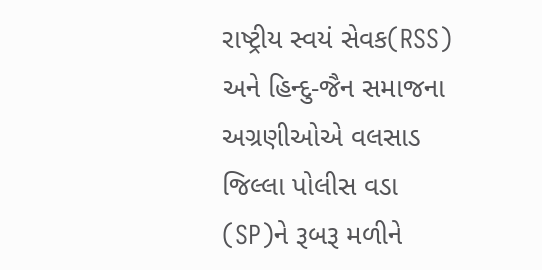રાષ્ટ્રીય સ્વયં સેવક(RSS) અને હિન્દુ-જૈન સમાજના અગ્રણીઓએ વલસાડ જિલ્લા પોલીસ વડા (SP)ને રૂબરૂ મળીને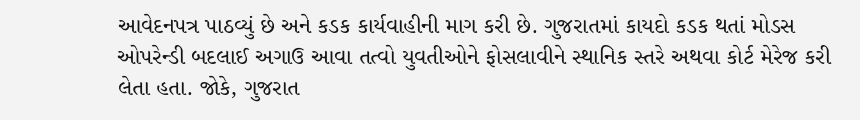આવેદનપત્ર પાઠવ્યું છે અને કડક કાર્યવાહીની માગ કરી છે. ગુજરાતમાં કાયદો કડક થતાં મોડસ ઓપરેન્ડી બદલાઈ અગાઉ આવા તત્વો યુવતીઓને ફોસલાવીને સ્થાનિક સ્તરે અથવા કોર્ટ મેરેજ કરી લેતા હતા. જોકે, ગુજરાત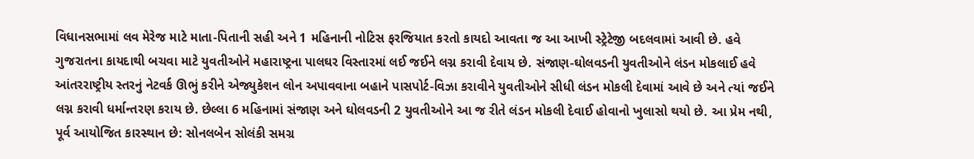વિધાનસભામાં લવ મેરેજ માટે માતા-પિતાની સહી અને 1 મહિનાની નોટિસ ફરજિયાત કરતો કાયદો આવતા જ આ આખી સ્ટ્રેટેજી બદલવામાં આવી છે. હવે ગુજરાતના કાયદાથી બચવા માટે યુવતીઓને મહારાષ્ટ્રના પાલઘર વિસ્તારમાં લઈ જઈને લગ્ન કરાવી દેવાય છે. સંજાણ-ઘોલવડની યુવતીઓને લંડન મોકલાઈ હવે આંતરરાષ્ટ્રીય સ્તરનું નેટવર્ક ઊભું કરીને એજ્યુકેશન લોન અપાવવાના બહાને પાસપોર્ટ-વિઝા કરાવીને યુવતીઓને સીધી લંડન મોકલી દેવામાં આવે છે અને ત્યાં જઈને લગ્ન કરાવી ધર્માન્તરણ કરાય છે. છેલ્લા 6 મહિનામાં સંજાણ અને ઘોલવડની 2 યુવતીઓને આ જ રીતે લંડન મોકલી દેવાઈ હોવાનો ખુલાસો થયો છે. આ પ્રેમ નથી, પૂર્વ આયોજિત કારસ્થાન છે: સોનલબેન સોલંકી સમગ્ર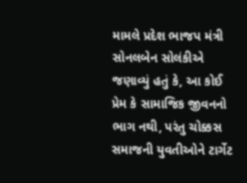મામલે પ્રદેશ ભાજપ મંત્રી સોનલબેન સોલંકીએ જણાવ્યું હતું કે, આ કોઈ પ્રેમ કે સામાજિક જીવનનો ભાગ નથી, પરંતુ ચોક્કસ સમાજની યુવતીઓને ટાર્ગેટ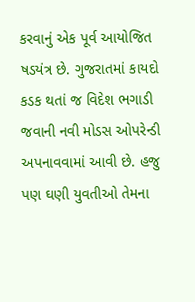કરવાનું એક પૂર્વ આયોજિત ષડયંત્ર છે. ગુજરાતમાં કાયદો કડક થતાં જ વિદેશ ભગાડી જવાની નવી મોડસ ઓપરેન્ડી અપનાવવામાં આવી છે. હજુ પણ ઘણી યુવતીઓ તેમના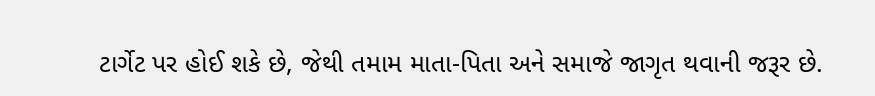ટાર્ગેટ પર હોઈ શકે છે, જેથી તમામ માતા-પિતા અને સમાજે જાગૃત થવાની જરૂર છે.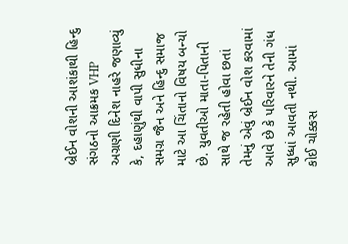બ્રેઈન વોશની આશંકાથી હિન્દુ સંગઠનો આક્રમક VHP અગ્રણી દિનેશ નાહરે જણાવ્યું કે, દહાણુંથી વાપી સુધીના સમગ્ર જૈન અને હિન્દુ સમાજ માટે આ ચિંતાનો વિષય બન્યો છે. યુવતીઓ માતા-પિતાની સાથે જ રહેતી હોવા છતાં તેમનું એવું બ્રેઈન વોશ કરવામાં આવે છે કે પરિવારને તેની ગંધ સુધ્ધાં આવતી નથી. આમાં કોઈ ચોક્કસ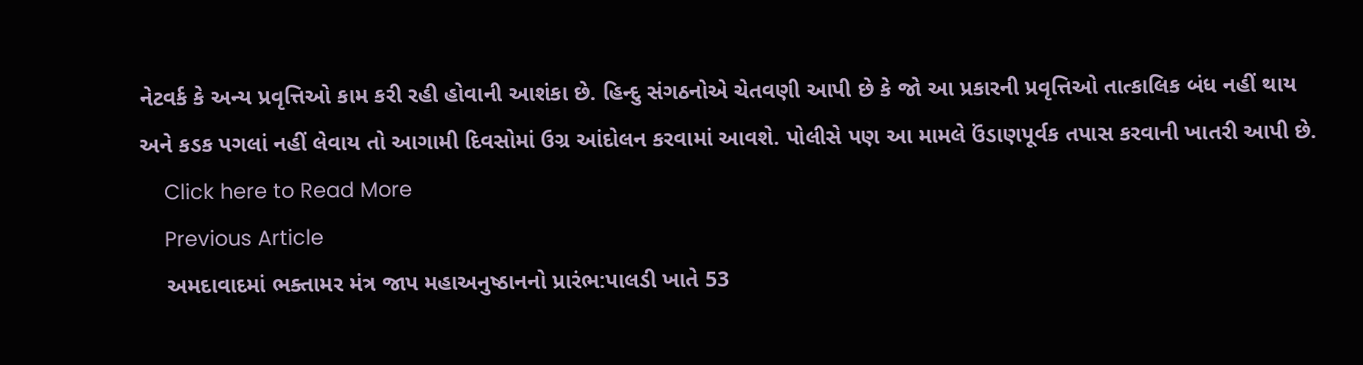નેટવર્ક કે અન્ય પ્રવૃત્તિઓ કામ કરી રહી હોવાની આશંકા છે. હિન્દુ સંગઠનોએ ચેતવણી આપી છે કે જો આ પ્રકારની પ્રવૃત્તિઓ તાત્કાલિક બંધ નહીં થાય અને કડક પગલાં નહીં લેવાય તો આગામી દિવસોમાં ઉગ્ર આંદોલન કરવામાં આવશે. પોલીસે પણ આ મામલે ઉંડાણપૂર્વક તપાસ કરવાની ખાતરી આપી છે.
    Click here to Read More
    Previous Article
    અમદાવાદમાં ભક્તામર મંત્ર જાપ મહાઅનુષ્ઠાનનો પ્રારંભ:પાલડી ખાતે 53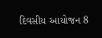દિવસીય આયોજન 8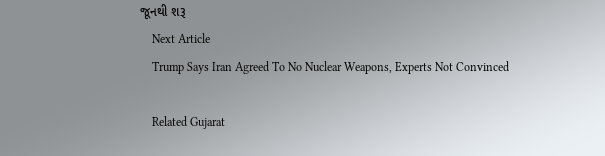જૂનથી શરૂ
    Next Article
    Trump Says Iran Agreed To No Nuclear Weapons, Experts Not Convinced

    Related Gujarat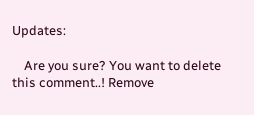Updates:

    Are you sure? You want to delete this comment..! Remove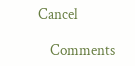Cancel

    Comments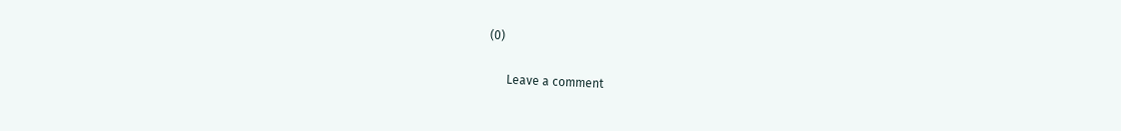(0)

      Leave a comment